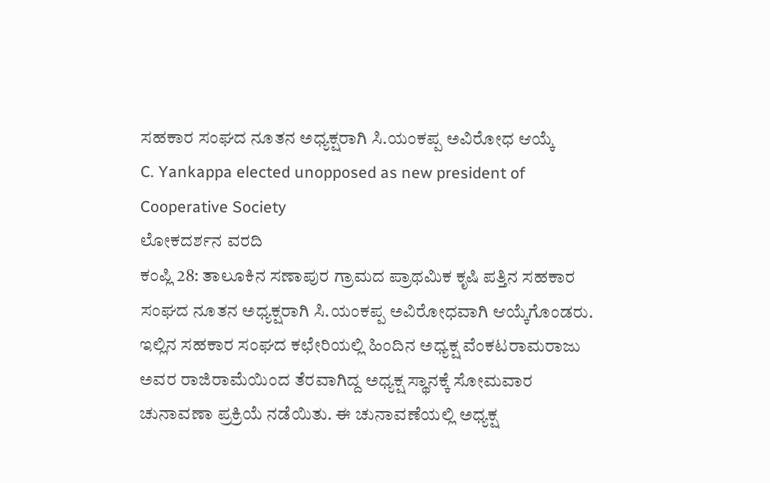ಸಹಕಾರ ಸಂಘದ ನೂತನ ಅಧ್ಯಕ್ಷರಾಗಿ ಸಿ.ಯಂಕಪ್ಪ ಅವಿರೋಧ ಆಯ್ಕೆ
C. Yankappa elected unopposed as new president of Cooperative Society
ಲೋಕದರ್ಶನ ವರದಿ
ಕಂಪ್ಲಿ 28: ತಾಲೂಕಿನ ಸಣಾಪುರ ಗ್ರಾಮದ ಪ್ರಾಥಮಿಕ ಕೃಷಿ ಪತ್ತಿನ ಸಹಕಾರ ಸಂಘದ ನೂತನ ಅಧ್ಯಕ್ಷರಾಗಿ ಸಿ.ಯಂಕಪ್ಪ ಅವಿರೋಧವಾಗಿ ಆಯ್ಕೆಗೊಂಡರು. ಇಲ್ಲಿನ ಸಹಕಾರ ಸಂಘದ ಕಛೇರಿಯಲ್ಲಿ ಹಿಂದಿನ ಅಧ್ಯಕ್ಷ ವೆಂಕಟರಾಮರಾಜು ಅವರ ರಾಜಿರಾಮೆಯಿಂದ ತೆರವಾಗಿದ್ದ ಅಧ್ಯಕ್ಷ ಸ್ಥಾನಕ್ಕೆ ಸೋಮವಾರ ಚುನಾವಣಾ ಪ್ರಕ್ರಿಯೆ ನಡೆಯಿತು. ಈ ಚುನಾವಣೆಯಲ್ಲಿ ಅಧ್ಯಕ್ಷ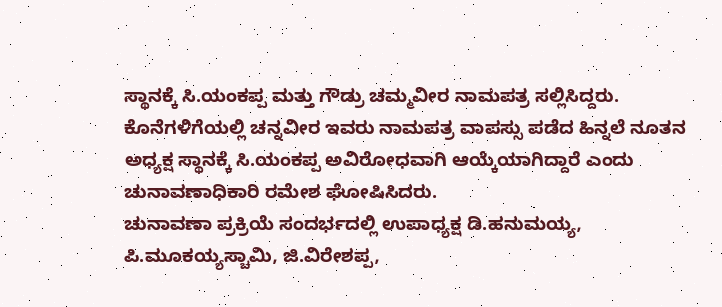ಸ್ಥಾನಕ್ಕೆ ಸಿ.ಯಂಕಪ್ಪ ಮತ್ತು ಗೌಡ್ರು ಚಮ್ಮವೀರ ನಾಮಪತ್ರ ಸಲ್ಲಿಸಿದ್ದರು. ಕೊನೆಗಳಿಗೆಯಲ್ಲಿ ಚನ್ನವೀರ ಇವರು ನಾಮಪತ್ರ ವಾಪಸ್ಸು ಪಡೆದ ಹಿನ್ನಲೆ ನೂತನ ಅಧ್ಯಕ್ಷ ಸ್ಥಾನಕ್ಕೆ ಸಿ.ಯಂಕಪ್ಪ ಅವಿರೋಧವಾಗಿ ಆಯ್ಕೆಯಾಗಿದ್ದಾರೆ ಎಂದು ಚುನಾವಣಾಧಿಕಾರಿ ರಮೇಶ ಘೋಷಿಸಿದರು.
ಚುನಾವಣಾ ಪ್ರಕ್ರಿಯೆ ಸಂದರ್ಭದಲ್ಲಿ ಉಪಾಧ್ಯಕ್ಷ ಡಿ.ಹನುಮಯ್ಯ, ಪಿ.ಮೂಕಯ್ಯಸ್ಚಾಮಿ, ಜಿ.ವಿರೇಶಪ್ಪ,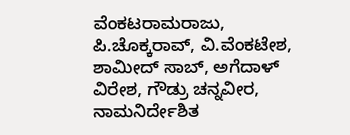ವೆಂಕಟರಾಮರಾಜು, ಪಿ.ಚೊಕ್ಕರಾವ್, ವಿ.ವೆಂಕಟೇಶ, ಶಾಮೀದ್ ಸಾಬ್, ಅಗೆದಾಳ್ ವಿರೇಶ, ಗೌಡ್ರು ಚನ್ನವೀರ, ನಾಮನಿರ್ದೇಶಿತ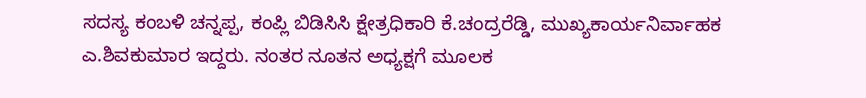ಸದಸ್ಯ ಕಂಬಳಿ ಚನ್ನಪ್ಪ, ಕಂಪ್ಲಿ ಬಿಡಿಸಿಸಿ ಕ್ಷೇತ್ರಧಿಕಾರಿ ಕೆ.ಚಂದ್ರರೆಡ್ಡಿ, ಮುಖ್ಯಕಾರ್ಯನಿರ್ವಾಹಕ ಎ.ಶಿವಕುಮಾರ ಇದ್ದರು. ನಂತರ ನೂತನ ಅಧ್ಯಕ್ಷಗೆ ಮೂಲಕ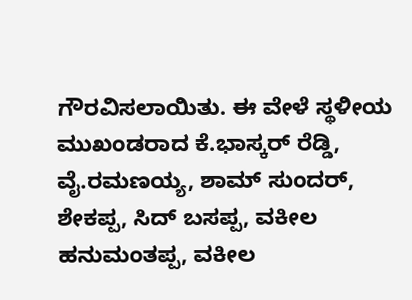ಗೌರವಿಸಲಾಯಿತು. ಈ ವೇಳೆ ಸ್ಥಳೀಯ ಮುಖಂಡರಾದ ಕೆ.ಭಾಸ್ಕರ್ ರೆಡ್ಡಿ, ವೈ.ರಮಣಯ್ಯ, ಶಾಮ್ ಸುಂದರ್, ಶೇಕಪ್ಪ, ಸಿದ್ ಬಸಪ್ಪ, ವಕೀಲ ಹನುಮಂತಪ್ಪ, ವಕೀಲ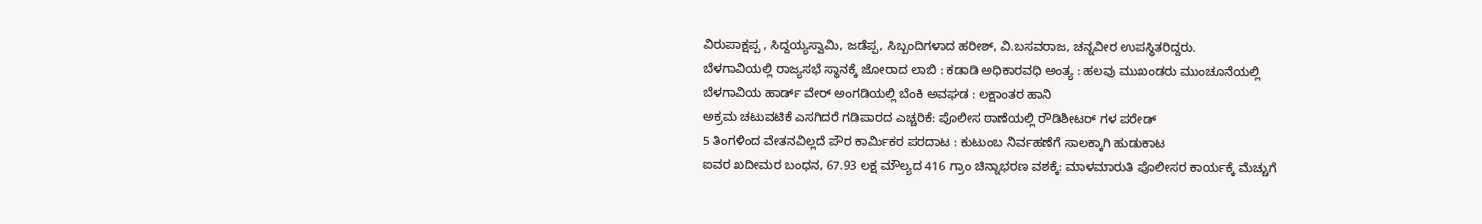ವಿರುಪಾಕ್ಷಪ್ಪ , ಸಿದ್ದಯ್ಯಸ್ವಾಮಿ, ಜಡೆಪ್ಪ, ಸಿಬ್ಬಂದಿಗಳಾದ ಹರೀಶ್, ವಿ.ಬಸವರಾಜ, ಚನ್ನವೀರ ಉಪಸ್ಥಿತರಿದ್ದರು.
ಬೆಳಗಾವಿಯಲ್ಲಿ ರಾಜ್ಯಸಭೆ ಸ್ಥಾನಕ್ಕೆ ಜೋರಾದ ಲಾಬಿ : ಕಡಾಡಿ ಅಧಿಕಾರವಧಿ ಅಂತ್ಯ : ಹಲವು ಮುಖಂಡರು ಮುಂಚೂನೆಯಲ್ಲಿ
ಬೆಳಗಾವಿಯ ಹಾರ್ಡ್ ವೇರ್ ಅಂಗಡಿಯಲ್ಲಿ ಬೆಂಕಿ ಅವಘಡ : ಲಕ್ಷಾಂತರ ಹಾನಿ
ಅಕ್ರಮ ಚಟುವಟಿಕೆ ಎಸಗಿದರೆ ಗಡಿಪಾರದ ಎಚ್ಚರಿಕೆ: ಪೊಲೀಸ ಠಾಣೆಯಲ್ಲಿ ರೌಡಿಶೀಟರ್ ಗಳ ಪರೇಡ್
5 ತಿಂಗಳಿಂದ ವೇತನವಿಲ್ಲದೆ ಪೌರ ಕಾರ್ಮಿಕರ ಪರದಾಟ : ಕುಟುಂಬ ನಿರ್ವಹಣೆಗೆ ಸಾಲಕ್ಕಾಗಿ ಹುಡುಕಾಟ
ಐವರ ಖದೀಮರ ಬಂಧನ, 67.93 ಲಕ್ಷ ಮೌಲ್ಯದ 416 ಗ್ರಾಂ ಚಿನ್ನಾಭರಣ ವಶಕ್ಕೆ: ಮಾಳಮಾರುತಿ ಪೊಲೀಸರ ಕಾರ್ಯಕ್ಕೆ ಮೆಚ್ಚುಗೆ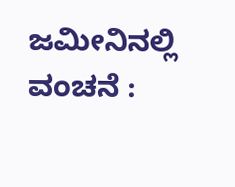ಜಮೀನಿನಲ್ಲಿ ವಂಚನೆ :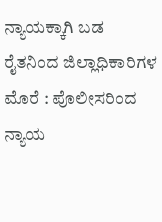ನ್ಯಾಯಕ್ಕಾಗಿ ಬಡ ರೈತನಿಂದ ಜಿಲ್ಲಾಧಿಕಾರಿಗಳ ಮೊರೆ : ಪೊಲೀಸರಿಂದ ನ್ಯಾಯ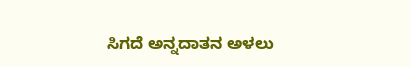ಸಿಗದೆ ಅನ್ನದಾತನ ಅಳಲು